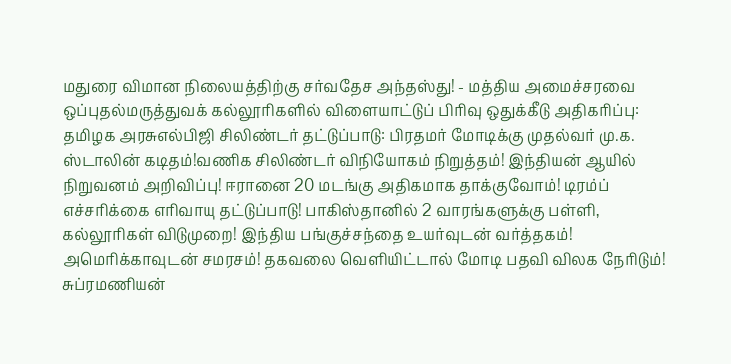மதுரை விமான நிலையத்திற்கு சர்வதேச அந்தஸ்து! - மத்திய அமைச்சரவை ஒப்புதல்மருத்துவக் கல்லூரிகளில் விளையாட்டுப் பிரிவு ஒதுக்கீடு அதிகரிப்பு: தமிழக அரசுஎல்பிஜி சிலிண்டர் தட்டுப்பாடு: பிரதமர் மோடிக்கு முதல்வர் மு.க. ஸ்டாலின் கடிதம்!வணிக சிலிண்டர் விநியோகம் நிறுத்தம்! இந்தியன் ஆயில் நிறுவனம் அறிவிப்பு! ஈரானை 20 மடங்கு அதிகமாக தாக்குவோம்! டிரம்ப் எச்சரிக்கை எரிவாயு தட்டுப்பாடு! பாகிஸ்தானில் 2 வாரங்களுக்கு பள்ளி, கல்லூரிகள் விடுமுறை! இந்திய பங்குச்சந்தை உயர்வுடன் வர்த்தகம்! அமெரிக்காவுடன் சமரசம்! தகவலை வெளியிட்டால் மோடி பதவி விலக நேரிடும்! சுப்ரமணியன்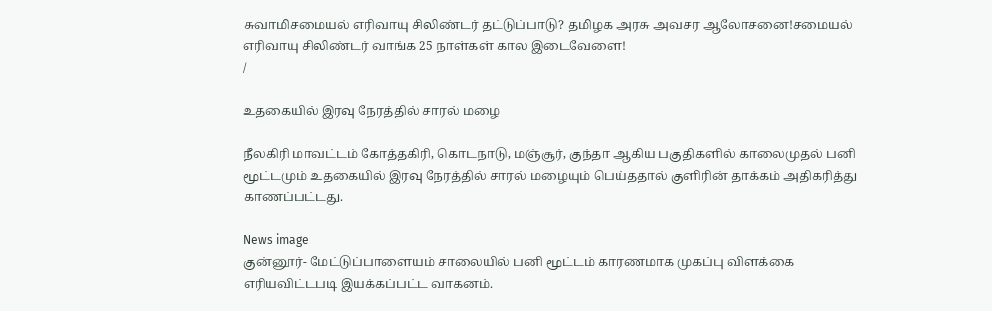சுவாமிசமையல் எரிவாயு சிலிண்டர் தட்டுப்பாடு? தமிழக அரசு அவசர ஆலோசனை!சமையல் எரிவாயு சிலிண்டர் வாங்க 25 நாள்கள் கால இடைவேளை!
/

உதகையில் இரவு நேரத்தில் சாரல் மழை

நீலகிரி மாவட்டம் கோத்தகிரி, கொடநாடு, மஞ்சூர், குந்தா ஆகிய பகுதிகளில் காலைமுதல் பனி மூட்டமும் உதகையில் இரவு நேரத்தில் சாரல் மழையும் பெய்ததால் குளிரின் தாக்கம் அதிகரித்து காணப்பட்டது.

News image
குன்னூர்- மேட்டுப்பாளையம் சாலையில் பனி மூட்டம் காரணமாக முகப்பு விளக்கை எரியவிட்டபடி இயக்கப்பட்ட வாகனம்.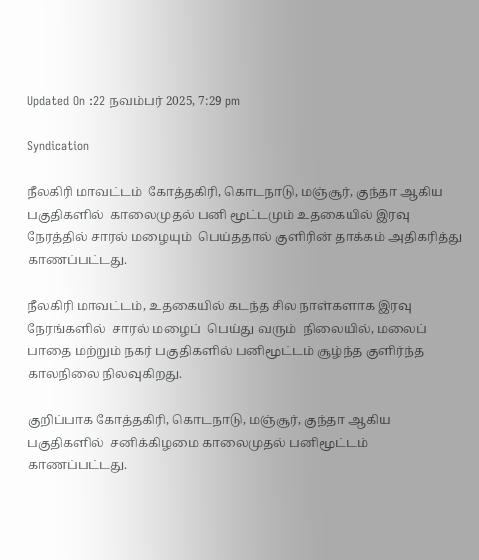Updated On :22 நவம்பர் 2025, 7:29 pm

Syndication

நீலகிரி மாவட்டம்  கோத்தகிரி, கொடநாடு, மஞ்சூர், குந்தா ஆகிய பகுதிகளில்  காலைமுதல் பனி மூட்டமும் உதகையில் இரவு நேரத்தில் சாரல் மழையும்  பெய்ததால் குளிரின் தாக்கம் அதிகரித்து காணப்பட்டது.

நீலகிரி மாவட்டம், உதகையில் கடந்த சில நாள்களாக இரவு நேரங்களில்  சாரல் மழைப்  பெய்து வரும்  நிலையில், மலைப் பாதை மற்றும் நகர் பகுதிகளில் பனிமூட்டம் சூழ்ந்த குளிர்ந்த காலநிலை நிலவுகிறது.

குறிப்பாக கோத்தகிரி, கொடநாடு, மஞ்சூர், குந்தா ஆகிய பகுதிகளில்  சனிக்கிழமை காலைமுதல் பனிமூட்டம் காணப்பட்டது.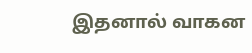இதனால் வாகன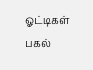ஓட்டிகள் பகல்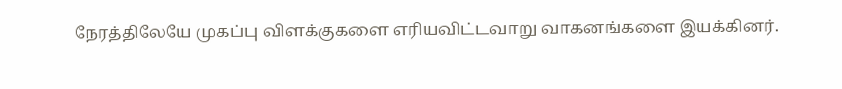நேரத்திலேயே முகப்பு விளக்குகளை எரியவிட்டவாறு வாகனங்களை இயக்கினர்.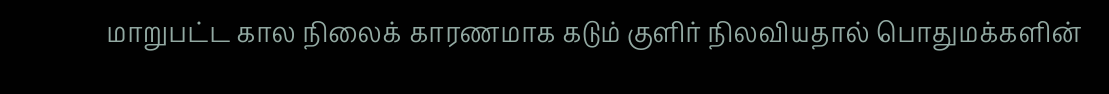மாறுபட்ட கால நிலைக் காரணமாக கடும் குளிர் நிலவியதால் பொதுமக்களின்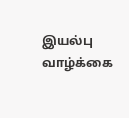இயல்பு வாழ்க்கை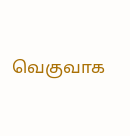வெகுவாக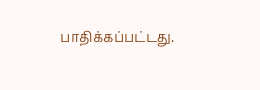பாதிக்கப்பட்டது.